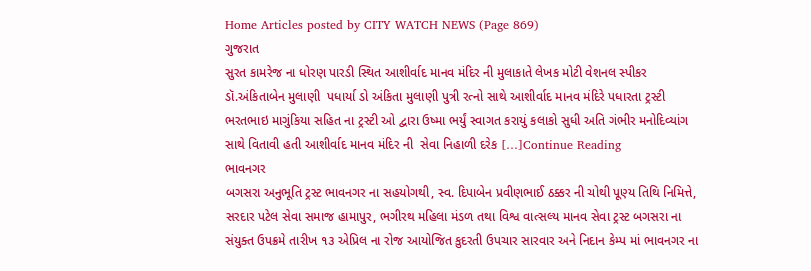Home Articles posted by CITY WATCH NEWS (Page 869)
ગુજરાત
સુરત કામરેજ ના ધોરણ પારડી સ્થિત આશીર્વાદ માનવ મંદિર ની મુલાકાતે લેખક મોટી વેશનલ સ્પીકર ડૉ.અંકિતાબેન મુલાણી  પધાર્યા ડો અંકિતા મુલાણી પુત્રી રત્નો સાથે આશીર્વાદ માનવ મંદિરે પધારતા ટ્રસ્ટી ભરતભાઇ માગુંકિયા સહિત ના ટ્રસ્ટી ઓ દ્વારા ઉષ્મા ભર્યું સ્વાગત કરાયું કલાકો સુધી અતિ ગંભીર મનોદિવ્યાંગ સાથે વિતાવી હતી આશીર્વાદ માનવ મંદિર ની  સેવા નિહાળી દરેક […]Continue Reading
ભાવનગર
બગસરા અનુભૂતિ ટ્રસ્ટ ભાવનગર ના સહયોગથી, સ્વ. દિપાબેન પ્રવીણભાઈ ઠક્કર ની ચોથી પૂણ્ય તિથિ નિમિત્તે,  સરદાર પટેલ સેવા સમાજ હામાપુર, ભગીરથ મહિલા મંડળ તથા વિશ્વ વાત્સલ્ય માનવ સેવા ટ્રસ્ટ બગસરા ના સંયુક્ત ઉપક્રમે તારીખ ૧૩ એપ્રિલ ના રોજ આયોજિત કુદરતી ઉપચાર સારવાર અને નિદાન કેમ્પ માં ભાવનગર ના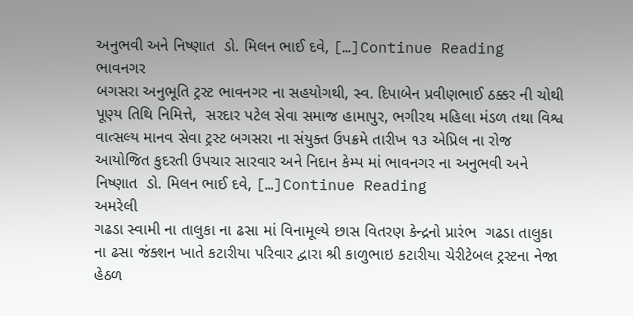અનુભવી અને નિષ્ણાત  ડો. મિલન ભાઈ દવે, […]Continue Reading
ભાવનગર
બગસરા અનુભૂતિ ટ્રસ્ટ ભાવનગર ના સહયોગથી, સ્વ. દિપાબેન પ્રવીણભાઈ ઠક્કર ની ચોથી પૂણ્ય તિથિ નિમિત્તે,  સરદાર પટેલ સેવા સમાજ હામાપુર, ભગીરથ મહિલા મંડળ તથા વિશ્વ વાત્સલ્ય માનવ સેવા ટ્રસ્ટ બગસરા ના સંયુક્ત ઉપક્રમે તારીખ ૧૩ એપ્રિલ ના રોજ આયોજિત કુદરતી ઉપચાર સારવાર અને નિદાન કેમ્પ માં ભાવનગર ના અનુભવી અને નિષ્ણાત  ડો. મિલન ભાઈ દવે, […]Continue Reading
અમરેલી
ગઢડા સ્વામી ના તાલુકા ના ઢસા માં વિનામૂલ્યે છાસ વિતરણ કેન્દ્રનો પ્રારંભ  ગઢડા તાલુકા ના ઢસા જંક્શન ખાતે કટારીયા પરિવાર દ્વારા શ્રી કાળુભાઇ કટારીયા ચેરીટેબલ ટ્રસ્ટના નેજા હેઠળ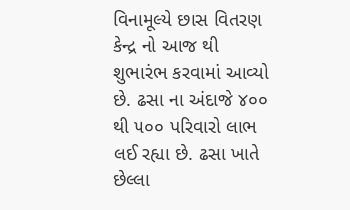વિનામૂલ્યે છાસ વિતરણ કેન્દ્ર નો આજ થી શુભારંભ કરવામાં આવ્યો છે. ઢસા ના અંદાજે ૪૦૦ થી ૫૦૦ પરિવારો લાભ લઈ રહ્યા છે. ઢસા ખાતે છેલ્લા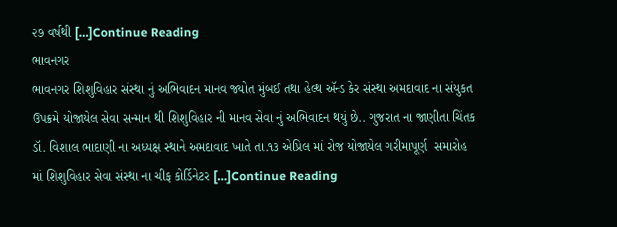૨૭ વર્ષથી […]Continue Reading
ભાવનગર
ભાવનગર શિશુવિહાર સંસ્થા નું અભિવાદન માનવ જ્યોત મુંબઈ તથા હેલ્થ ઍન્ડ કેર સંસ્થા અમદાવાદ ના સંયુકત ઉપક્રમે યોજાયેલ સેવા સન્માન થી શિશુવિહાર ની માનવ સેવા નું અભિવાદન થયું છે.. ગુજરાત ના જાણીતા ચિંતક ડૉ. વિશાલ ભાદાણી ના અધ્યક્ષ સ્થાને અમદાવાદ ખાતે તા.૧૩ એપ્રિલ માં રોજ યોજાયેલ ગરીમાપૂર્ણ  સમારોહ માં શિશુવિહાર સેવા સંસ્થા ના ચીફ કોર્ડિનેટર […]Continue Reading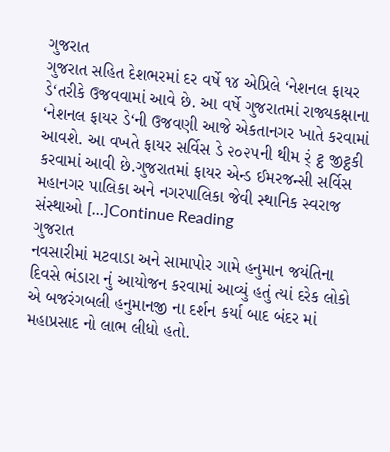ગુજરાત
ગુજરાત સહિત દેશભરમાં દર વર્ષે ૧૪ એપ્રિલે ‘નેશનલ ફાયર ડે‘તરીકે ઉજવવામાં આવે છે. આ વર્ષે ગુજરાતમાં રાજ્યકક્ષાના ‘નેશનલ ફાયર ડે‘ની ઉજવણી આજે એકતાનગર ખાતે કરવામાં આવશે. આ વખતે ફાયર સર્વિસ ડે ૨૦૨૫ની થીમ ર્ં ટ્ઠ જીટ્ઠકી કરવામાં આવી છે.ગુજરાતમાં ફાયર એન્ડ ઈમરજન્સી સર્વિસ મહાનગર પાલિકા અને નગરપાલિકા જેવી સ્થાનિક સ્વરાજ સંસ્થાઓ […]Continue Reading
ગુજરાત
નવસારીમાં મટવાડા અને સામાપોર ગામે હનુમાન જયંતિના દિવસે ભંડારા નું આયોજન કરવામાં આવ્યું હતું ત્યાં દરેક લોકો એ બજરંગબલી હનુમાનજી ના દર્શન કર્યા બાદ બંદર માં મહાપ્રસાદ નો લાભ લીધો હતો.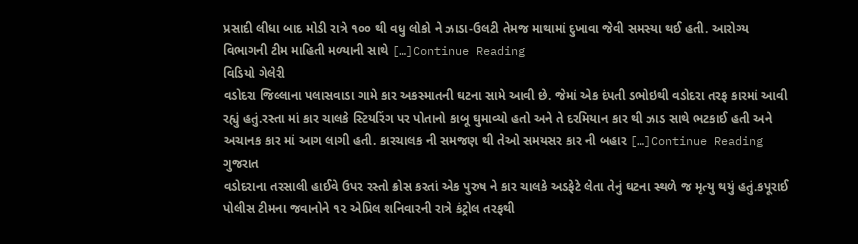પ્રસાદી લીધા બાદ મોડી રાત્રે ૧૦૦ થી વધુ લોકો ને ઝાડા-ઉલટી તેમજ માથામાં દુખાવા જેવી સમસ્યા થઈ હતી. આરોગ્ય વિભાગની ટીમ માહિતી મળ્યાની સાથે […]Continue Reading
વિડિયો ગેલેરી
વડોદરા જિલ્લાના પલાસવાડા ગામે કાર અકસ્માતની ઘટના સામે આવી છે. જેમાં એક દંપતી ડભોઇથી વડોદરા તરફ કારમાં આવી રહ્યું હતું.રસ્તા માં કાર ચાલકે સ્ટિયરિંગ પર પોતાનો કાબૂ ઘુમાવ્યો હતો અને તે દરમિયાન કાર થી ઝાડ સાથે ભટકાઈ હતી અને અચાનક કાર માં આગ લાગી હતી. કારચાલક ની સમજણ થી તેઓ સમયસર કાર ની બહાર […]Continue Reading
ગુજરાત
વડોદરાના તરસાલી હાઈવે ઉપર રસ્તો ક્રોસ કરતાં એક પુરુષ ને કાર ચાલકે અડફેટે લેતા તેનું ઘટના સ્થળે જ મૃત્યુ થયું હતું.કપૂરાઈ પોલીસ ટીમના જવાનોને ૧૨ એપ્રિલ શનિવારની રાત્રે કંટ્રોલ તરફથી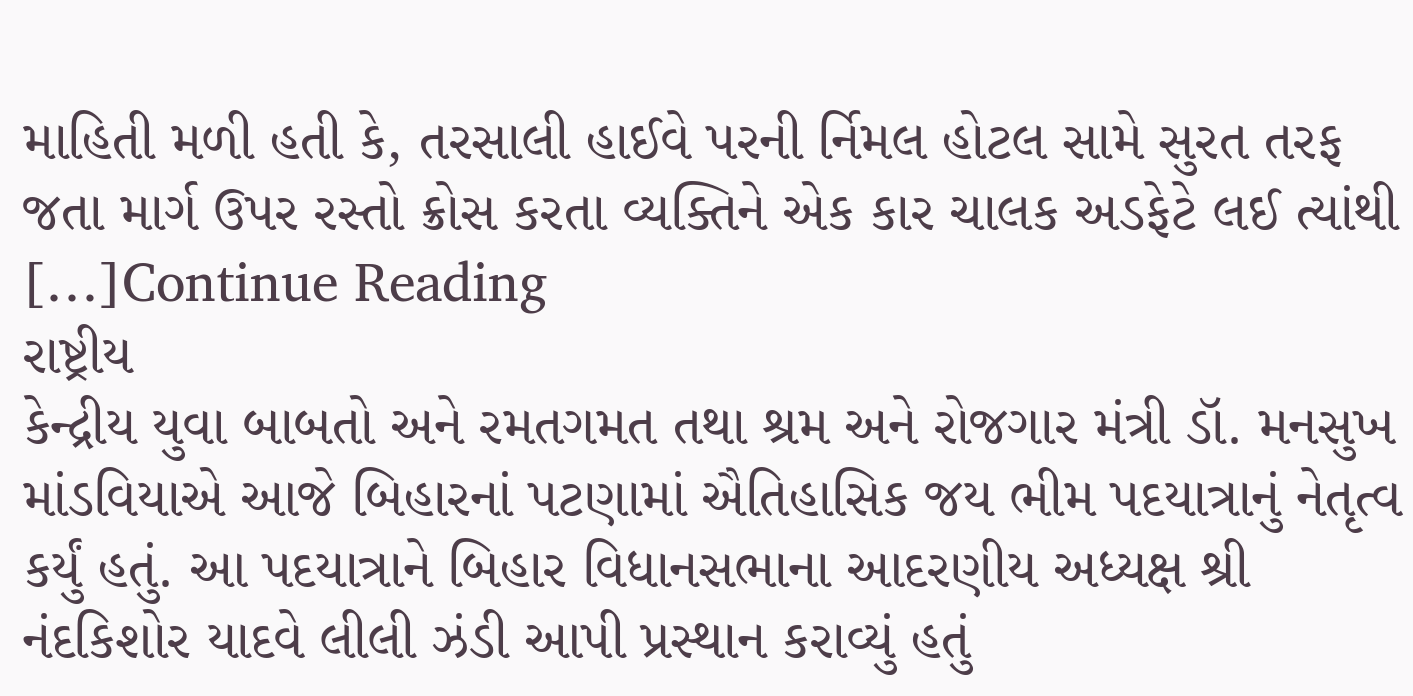માહિતી મળી હતી કે, તરસાલી હાઈવે પરની ર્નિમલ હોટલ સામે સુરત તરફ જતા માર્ગ ઉપર રસ્તો ક્રોસ કરતા વ્યક્તિને એક કાર ચાલક અડફેટે લઈ ત્યાંથી […]Continue Reading
રાષ્ટ્રીય
કેન્દ્રીય યુવા બાબતો અને રમતગમત તથા શ્રમ અને રોજગાર મંત્રી ડૉ. મનસુખ માંડવિયાએ આજે બિહારનાં પટણામાં ઐતિહાસિક જય ભીમ પદયાત્રાનું નેતૃત્વ કર્યું હતું. આ પદયાત્રાને બિહાર વિધાનસભાના આદરણીય અધ્યક્ષ શ્રી નંદકિશોર યાદવે લીલી ઝંડી આપી પ્રસ્થાન કરાવ્યું હતું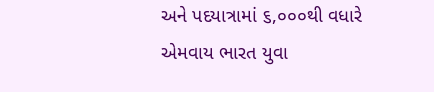અને પદયાત્રામાં ૬,૦૦૦થી વધારે એમવાય ભારત યુવા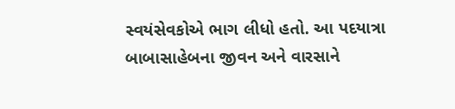સ્વયંસેવકોએ ભાગ લીધો હતો. આ પદયાત્રા બાબાસાહેબના જીવન અને વારસાને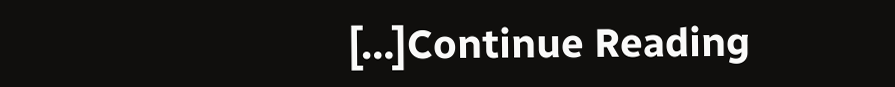[…]Continue Reading